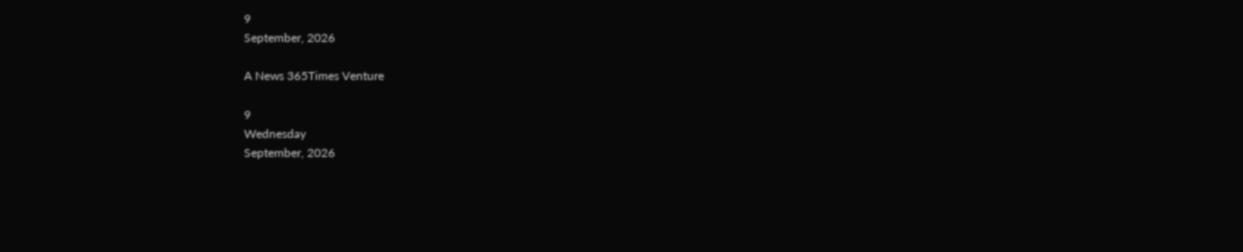9
September, 2026

A News 365Times Venture

9
Wednesday
September, 2026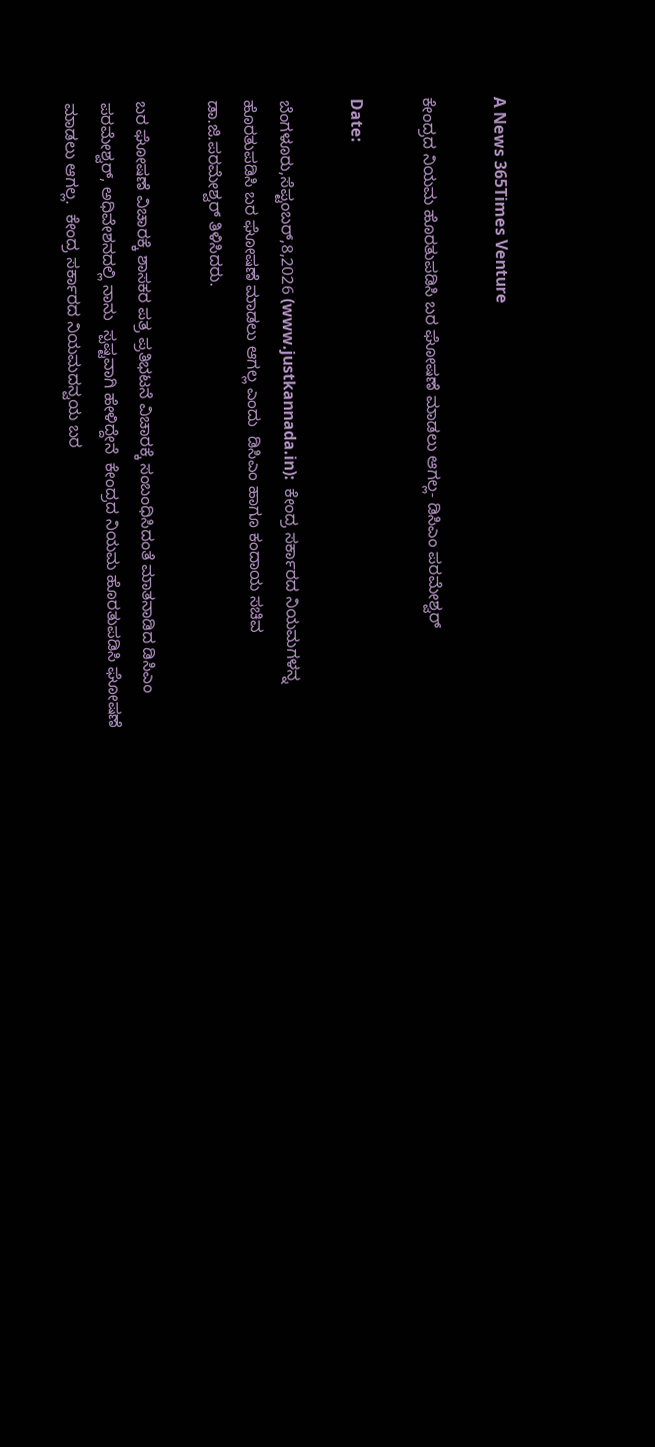A News 365Times Venture

ಕೇಂದ್ರದ ನಿಯಮ ಹೊರತುಪಡಿಸಿ ಬರ ಘೋಷಣೆ ಮಾಡಲು ಆಗಲ್ಲ- ಡಿಸಿಎಂ ಪರಮೇಶ್ವರ್

Date:

ಬೆಂಗಳೂರು,ಸೆಪ್ಟಂಬರ್,8,2026 (www.justkannada.in):  ಕೇಂದ್ರ ಸರ್ಕಾರದ ನಿಯಮಗಳನ್ನ ಹೊರತುಪಡಿಸಿ ಬರ ಘೋಷಣೆ ಮಾಡಲು ಆಗಲ್ಲ ಎಂದು  ಡಿಸಿಎಂ ಹಾಗೂ ಕಂದಾಯ ಸಚಿವ ಡಾ.ಜಿ.ಪರಮೇಶ್ವರ್ ತಿಳಿಸಿದರು.

ಬರ ಘೋಷಣೆ ವಿಚಾರಕ್ಕೆ ಶಾಸಕರ ಪತ್ರ ಪ್ರತಿಭಟನೆ ವಿಚಾರಕ್ಕೆ ಸಂಬಂಧಿಸಿದಂತೆ ಮಾತನಾಡಿದ ಡಿಸಿಎಂ ಪರಮೇಶ್ವರ್, ಅಧಿವೇಶನದಲ್ಲಿ ನಾನು  ಸ್ಪಷ್ಟವಾಗಿ ಹೇಳಿದ್ದೇನೆ  ಕೇಂದ್ರದ ನಿಯಮ ಹೊರತುಪಡಿಸಿ ಘೋಷಣೆ  ಮಾಡಲು ಆಗಲ್ಲ.  ಕೇಂದ್ರ ಸರ್ಕಾರದ ನಿಯಮದನ್ವಯ ಬರ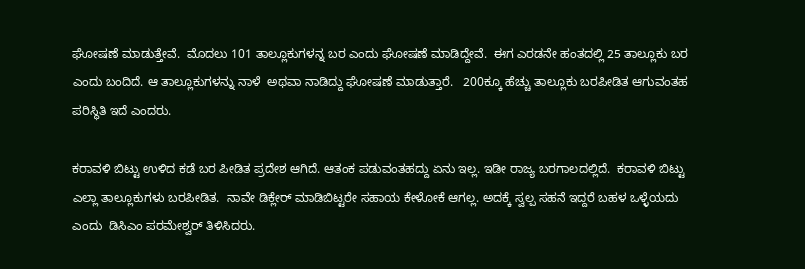ಘೋಷಣೆ ಮಾಡುತ್ತೇವೆ.  ಮೊದಲು 101 ತಾಲ್ಲೂಕುಗಳನ್ನ ಬರ ಎಂದು ಘೋಷಣೆ ಮಾಡಿದ್ದೇವೆ.  ಈಗ ಎರಡನೇ ಹಂತದಲ್ಲಿ 25 ತಾಲ್ಲೂಕು ಬರ ಎಂದು ಬಂದಿದೆ. ಆ ತಾಲ್ಲೂಕುಗಳನ್ನು ನಾಳೆ  ಅಥವಾ ನಾಡಿದ್ದು ಘೋಷಣೆ ಮಾಡುತ್ತಾರೆ.   200ಕ್ಕೂ ಹೆಚ್ಚು ತಾಲ್ಲೂಕು ಬರಪೀಡಿತ ಆಗುವಂತಹ ಪರಿಸ್ಥಿತಿ ಇದೆ ಎಂದರು.

ಕರಾವಳಿ ಬಿಟ್ಟು ಉಳಿದ ಕಡೆ ಬರ ಪೀಡಿತ ಪ್ರದೇಶ ಆಗಿದೆ. ಆತಂಕ ಪಡುವಂತಹದ್ದು ಏನು ಇಲ್ಲ. ಇಡೀ ರಾಜ್ಯ ಬರಗಾಲದಲ್ಲಿದೆ.  ಕರಾವಳಿ ಬಿಟ್ಟು ಎಲ್ಲಾ ತಾಲ್ಲೂಕುಗಳು ಬರಪೀಡಿತ.  ನಾವೇ ಡಿಕ್ಲೇರ್ ಮಾಡಿಬಿಟ್ಟರೇ ಸಹಾಯ ಕೇಳೋಕೆ ಆಗಲ್ಲ. ಅದಕ್ಕೆ ಸ್ವಲ್ಪ ಸಹನೆ ಇದ್ದರೆ ಬಹಳ ಒಳ್ಳೆಯದು ಎಂದು  ಡಿಸಿಎಂ ಪರಮೇಶ್ವರ್ ತಿಳಿಸಿದರು.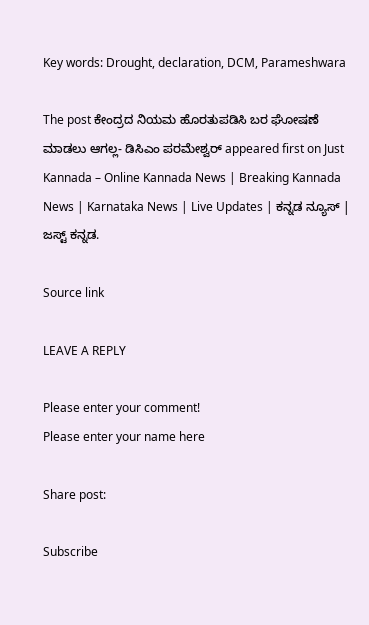Key words: Drought, declaration, DCM, Parameshwara

The post ಕೇಂದ್ರದ ನಿಯಮ ಹೊರತುಪಡಿಸಿ ಬರ ಘೋಷಣೆ ಮಾಡಲು ಆಗಲ್ಲ- ಡಿಸಿಎಂ ಪರಮೇಶ್ವರ್ appeared first on Just Kannada – Online Kannada News | Breaking Kannada News | Karnataka News | Live Updates | ಕನ್ನಡ ನ್ಯೂಸ್ | ಜಸ್ಟ್ ಕನ್ನಡ.

Source link

LEAVE A REPLY

Please enter your comment!
Please enter your name here

Share post:

Subscribe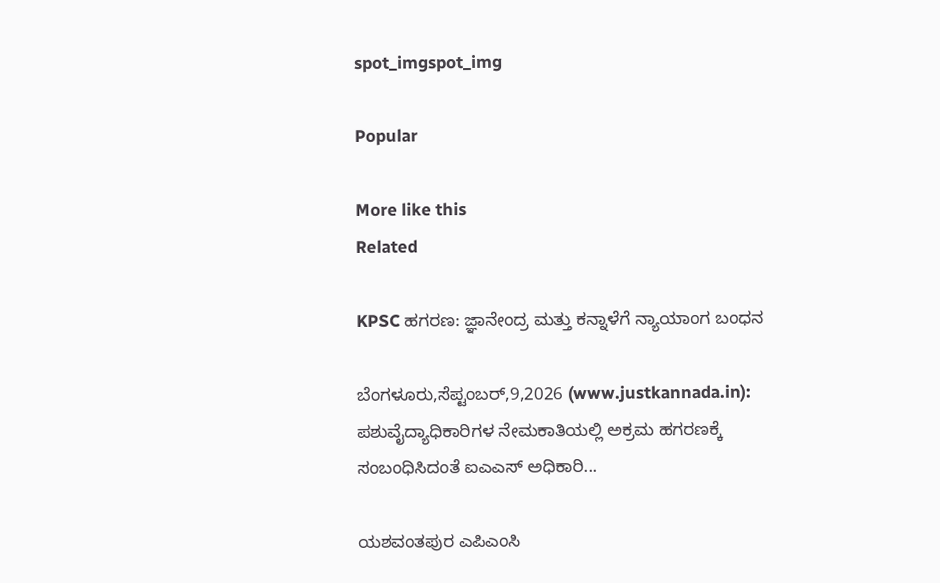spot_imgspot_img

Popular

More like this
Related

KPSC ಹಗರಣ: ಜ್ಞಾನೇಂದ್ರ ಮತ್ತು ಕನ್ನಾಳೆಗೆ ನ್ಯಾಯಾಂಗ ಬಂಧನ

ಬೆಂಗಳೂರು,ಸೆಪ್ಟಂಬರ್,9,2026 (www.justkannada.in): ಪಶುವೈದ್ಯಾಧಿಕಾರಿಗಳ ನೇಮಕಾತಿಯಲ್ಲಿ ಅಕ್ರಮ ಹಗರಣಕ್ಕೆ ಸಂಬಂಧಿಸಿದಂತೆ ಐಎಎಸ್ ಅಧಿಕಾರಿ...

ಯಶವಂತಪುರ ಎಪಿಎಂಸಿ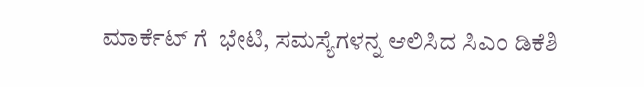ಮಾರ್ಕೆಟ್ ಗೆ  ಭೇಟಿ, ಸಮಸ್ಯೆಗಳನ್ನ ಆಲಿಸಿದ ಸಿಎಂ ಡಿಕೆಶಿ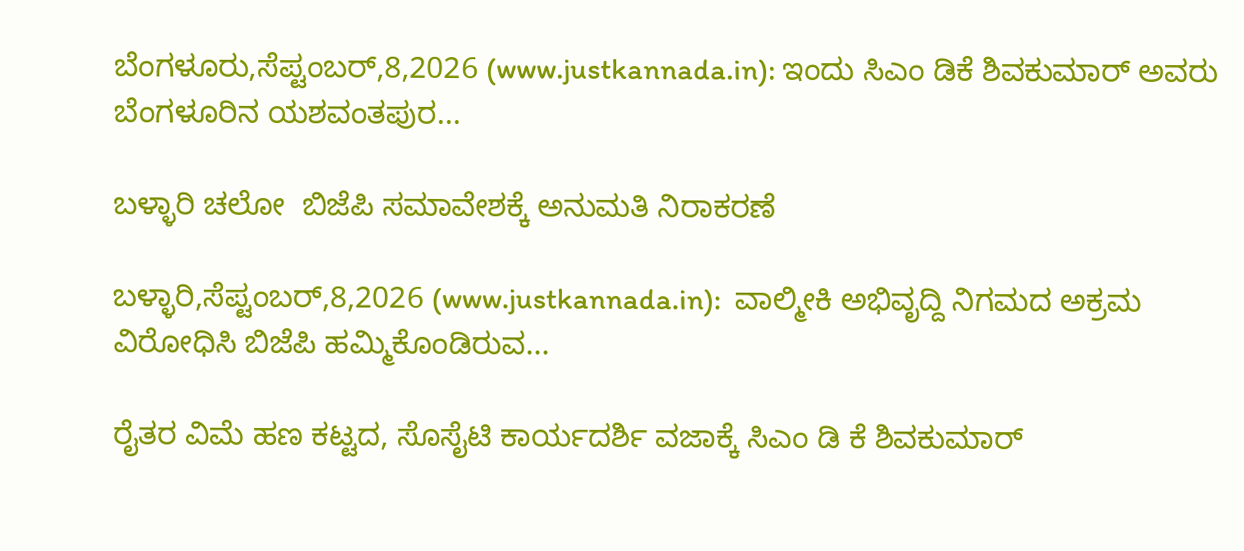ಬೆಂಗಳೂರು,ಸೆಪ್ಟಂಬರ್,8,2026 (www.justkannada.in): ಇಂದು ಸಿಎಂ ಡಿಕೆ ಶಿವಕುಮಾರ್ ಅವರು ಬೆಂಗಳೂರಿನ ಯಶವಂತಪುರ...

ಬಳ್ಳಾರಿ ಚಲೋ  ಬಿಜೆಪಿ ಸಮಾವೇಶಕ್ಕೆ ಅನುಮತಿ ನಿರಾಕರಣೆ

ಬಳ್ಳಾರಿ,ಸೆಪ್ಟಂಬರ್,8,2026 (www.justkannada.in):  ವಾಲ್ಮೀಕಿ ಅಭಿವೃದ್ದಿ ನಿಗಮದ ಅಕ್ರಮ ವಿರೋಧಿಸಿ ಬಿಜೆಪಿ ಹಮ್ಮಿಕೊಂಡಿರುವ...

ರೈತರ ವಿಮೆ ಹಣ ಕಟ್ಟದ, ಸೊಸೈಟಿ ಕಾರ್ಯದರ್ಶಿ ವಜಾಕ್ಕೆ ಸಿಎಂ ಡಿ ಕೆ ಶಿವಕುಮಾರ್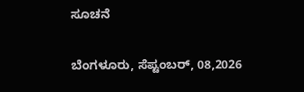ಸೂಚನೆ

ಬೆಂಗಳೂರು, ಸೆಪ್ಟಂಬರ್, 08,2026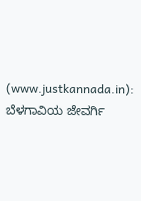(www.justkannada.in): ಬೆಳಗಾವಿಯ ಜೇವರ್ಗಿ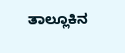ತಾಲ್ಲೂಕಿನ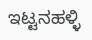ಇಟ್ಟನಹಳ್ಳಿ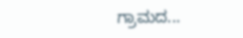ಗ್ರಾಮದ...